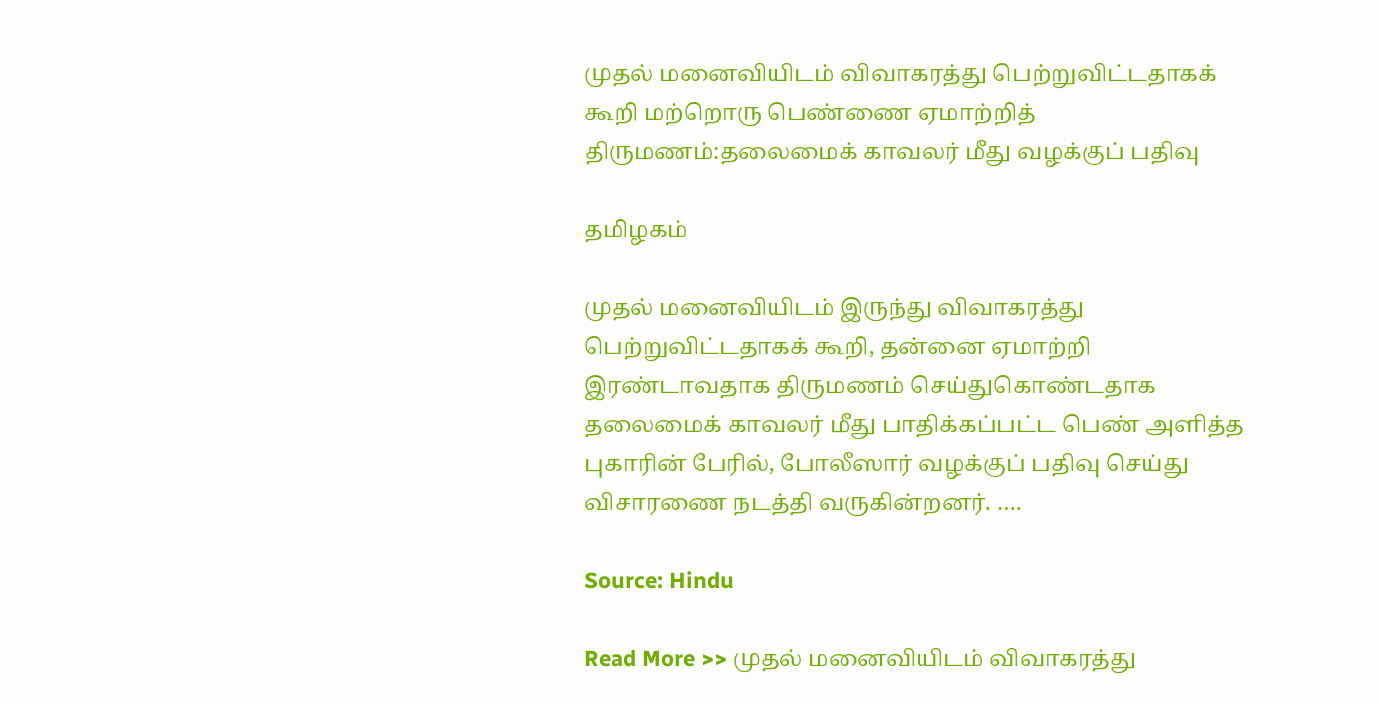முதல் மனைவியிடம் விவாகரத்து பெற்றுவிட்டதாகக் கூறி மற்றொரு பெண்ணை ஏமாற்றித் திருமணம்:தலைமைக் காவலர் மீது வழக்குப் பதிவு

தமிழகம்

முதல் மனைவியிடம் இருந்து விவாகரத்து பெற்றுவிட்டதாகக் கூறி, தன்னை ஏமாற்றி இரண்டாவதாக திருமணம் செய்துகொண்டதாக தலைமைக் காவலர் மீது பாதிக்கப்பட்ட பெண் அளித்த புகாரின் பேரில், போலீஸார் வழக்குப் பதிவு செய்து விசாரணை நடத்தி வருகின்றனர். ….

Source: Hindu

Read More >> முதல் மனைவியிடம் விவாகரத்து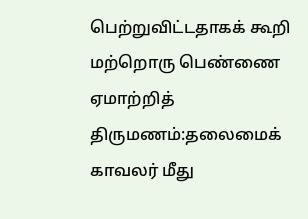பெற்றுவிட்டதாகக் கூறி மற்றொரு பெண்ணை ஏமாற்றித் திருமணம்:தலைமைக் காவலர் மீது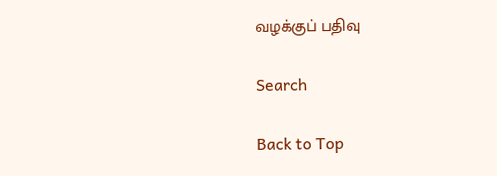வழக்குப் பதிவு

Search

Back to Top